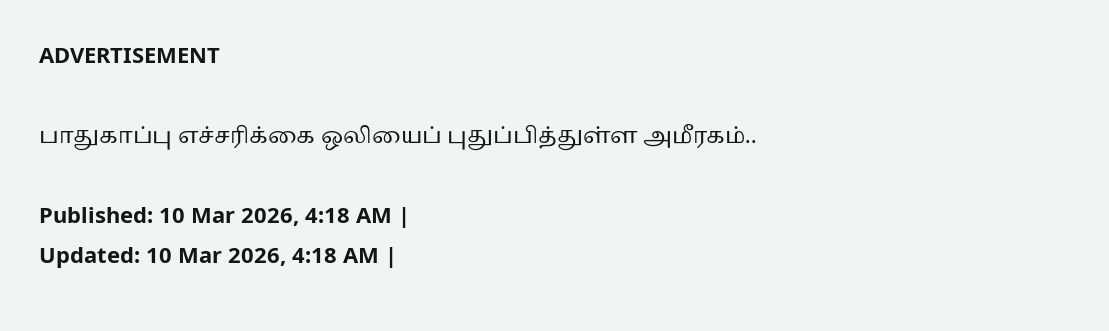ADVERTISEMENT

பாதுகாப்பு எச்சரிக்கை ஒலியைப் புதுப்பித்துள்ள அமீரகம்..

Published: 10 Mar 2026, 4:18 AM |
Updated: 10 Mar 2026, 4:18 AM |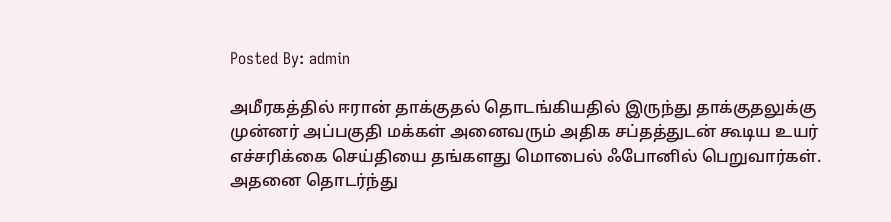Posted By: admin

அமீரகத்தில் ஈரான் தாக்குதல் தொடங்கியதில் இருந்து தாக்குதலுக்கு முன்னர் அப்பகுதி மக்கள் அனைவரும் அதிக சப்தத்துடன் கூடிய உயர் எச்சரிக்கை செய்தியை தங்களது மொபைல் ஃபோனில் பெறுவார்கள். அதனை தொடர்ந்து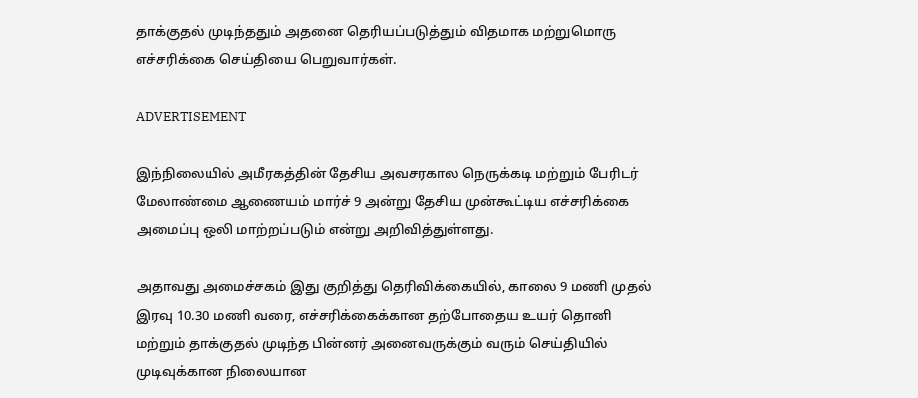தாக்குதல் முடிந்ததும் அதனை தெரியப்படுத்தும் விதமாக மற்றுமொரு எச்சரிக்கை செய்தியை பெறுவார்கள்.

ADVERTISEMENT

இந்நிலையில் அமீரகத்தின் தேசிய அவசரகால நெருக்கடி மற்றும் பேரிடர் மேலாண்மை ஆணையம் மார்ச் 9 அன்று தேசிய முன்கூட்டிய எச்சரிக்கை அமைப்பு ஒலி மாற்றப்படும் என்று அறிவித்துள்ளது.

அதாவது அமைச்சகம் இது குறித்து தெரிவிக்கையில், காலை 9 மணி முதல் இரவு 10.30 மணி வரை, எச்சரிக்கைக்கான தற்போதைய உயர் தொனி மற்றும் தாக்குதல் முடிந்த பின்னர் அனைவருக்கும் வரும் செய்தியில் முடிவுக்கான நிலையான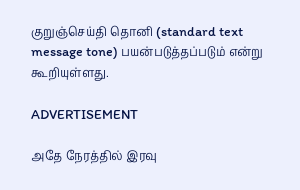குறுஞ்செய்தி தொனி (standard text message tone) பயன்படுத்தப்படும் என்று கூறியுள்ளது.

ADVERTISEMENT

அதே நேரத்தில் இரவு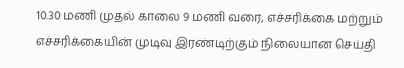10.30 மணி முதல் காலை 9 மணி வரை, எச்சரிக்கை மற்றும் எச்சரிக்கையின் முடிவு இரண்டிற்கும் நிலையான செய்தி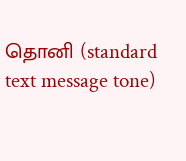தொனி (standard text message tone)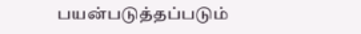பயன்படுத்தப்படும்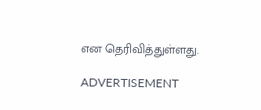என தெரிவித்துள்ளது.

ADVERTISEMENT